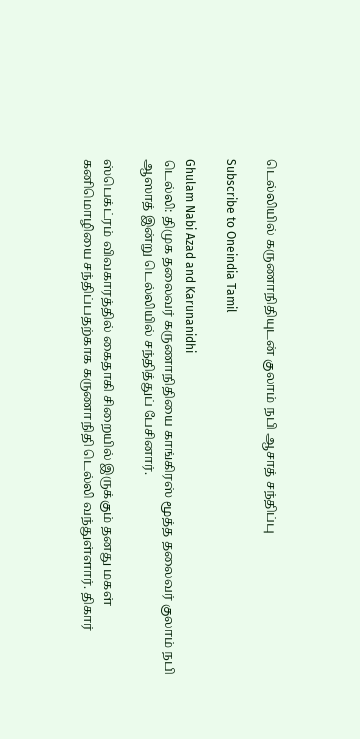டெல்லியில் கருணாநிதியுடன் குலாம் நபி ஆசாத் சந்திப்பு

Subscribe to Oneindia Tamil

Ghulam Nabi Azad and Karunanidhi
டெல்லி: திமுக தலைவர் கருணாநிதியை காங்கிரஸ் மூத்த தலைவர் குலாம் நபி ஆஸாத் இன்று டெல்லியில் சந்தித்துப் பேசினார்.

ஸ்பெக்ட்ரம் விவகாரத்தில் கைதாகி சிறையில் இருக்கும் தனது மகள் கனிமொழியை சந்திப்பதற்காக கருணாநிதி டெல்லி வந்துள்ளார். திகார்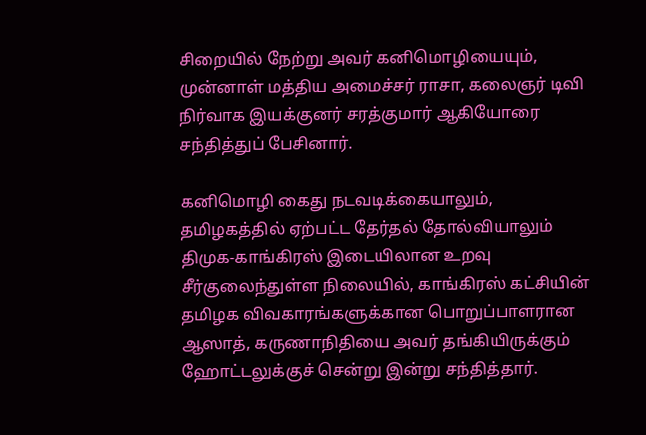சிறையில் நேற்று அவர் கனிமொழியையும், முன்னாள் மத்திய அமைச்சர் ராசா, கலைஞர் டிவி நிர்வாக இயக்குனர் சரத்குமார் ஆகியோரை சந்தித்துப் பேசினார்.

கனிமொழி கைது நடவடிக்கையாலும், தமிழகத்தில் ஏற்பட்ட தேர்தல் தோல்வியாலும் திமுக-காங்கிரஸ் இடையிலான உறவு சீர்குலைந்துள்ள நிலையில், காங்கிரஸ் கட்சியின் தமிழக விவகாரங்களுக்கான பொறுப்பாளரான ஆஸாத், கருணாநிதியை அவர் தங்கியிருக்கும் ஹோட்டலுக்குச் சென்று இன்று சந்தித்தார்.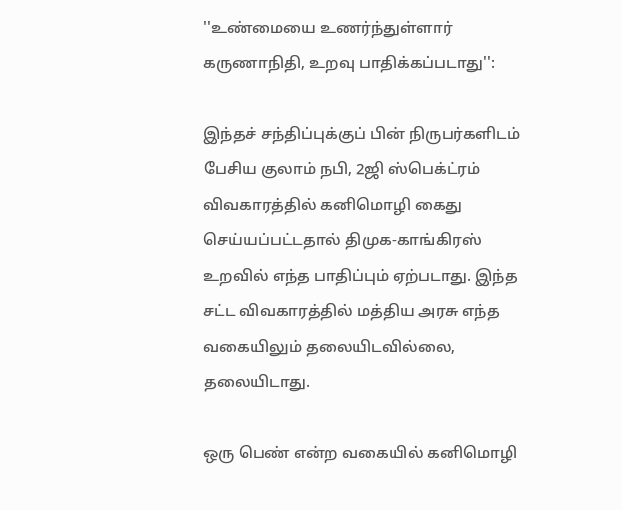''உண்மையை உணர்ந்துள்ளார் கருணாநிதி, உறவு பாதிக்கப்படாது'':

இந்தச் சந்திப்புக்குப் பின் நிருபர்களிடம் பேசிய குலாம் நபி, 2ஜி ஸ்பெக்ட்ரம் விவகாரத்தில் கனிமொழி கைது செய்யப்பட்டதால் திமுக-காங்கிரஸ் உறவில் எந்த பாதிப்பும் ஏற்படாது. இந்த சட்ட விவகாரத்தில் மத்திய அரசு எந்த வகையிலும் தலையிடவில்லை, தலையிடாது.

ஒரு பெண் என்ற வகையில் கனிமொழி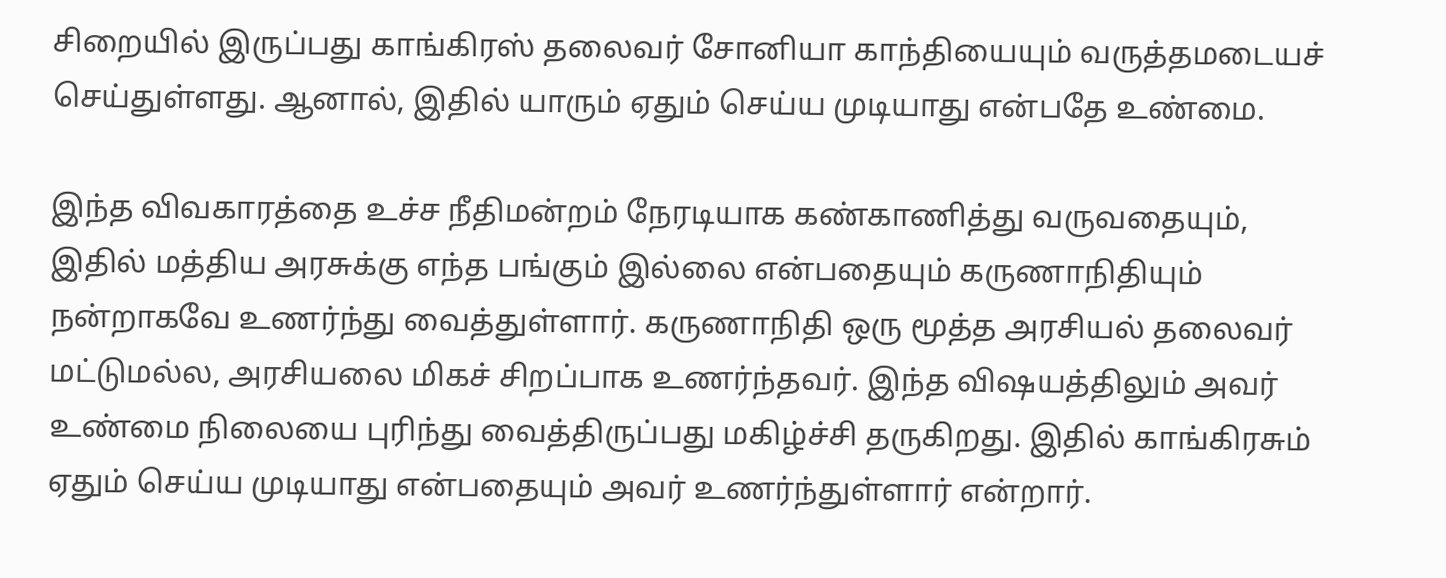சிறையில் இருப்பது காங்கிரஸ் தலைவர் சோனியா காந்தியையும் வருத்தமடையச் செய்துள்ளது. ஆனால், இதில் யாரும் ஏதும் செய்ய முடியாது என்பதே உண்மை.

இந்த விவகாரத்தை உச்ச நீதிமன்றம் நேரடியாக கண்காணித்து வருவதையும், இதில் மத்திய அரசுக்கு எந்த பங்கும் இல்லை என்பதையும் கருணாநிதியும் நன்றாகவே உணர்ந்து வைத்துள்ளார். கருணாநிதி ஒரு மூத்த அரசியல் தலைவர் மட்டுமல்ல, அரசியலை மிகச் சிறப்பாக உணர்ந்தவர். இந்த விஷயத்திலும் அவர் உண்மை நிலையை புரிந்து வைத்திருப்பது மகிழ்ச்சி தருகிறது. இதில் காங்கிரசும் ஏதும் செய்ய முடியாது என்பதையும் அவர் உணர்ந்துள்ளார் என்றார்.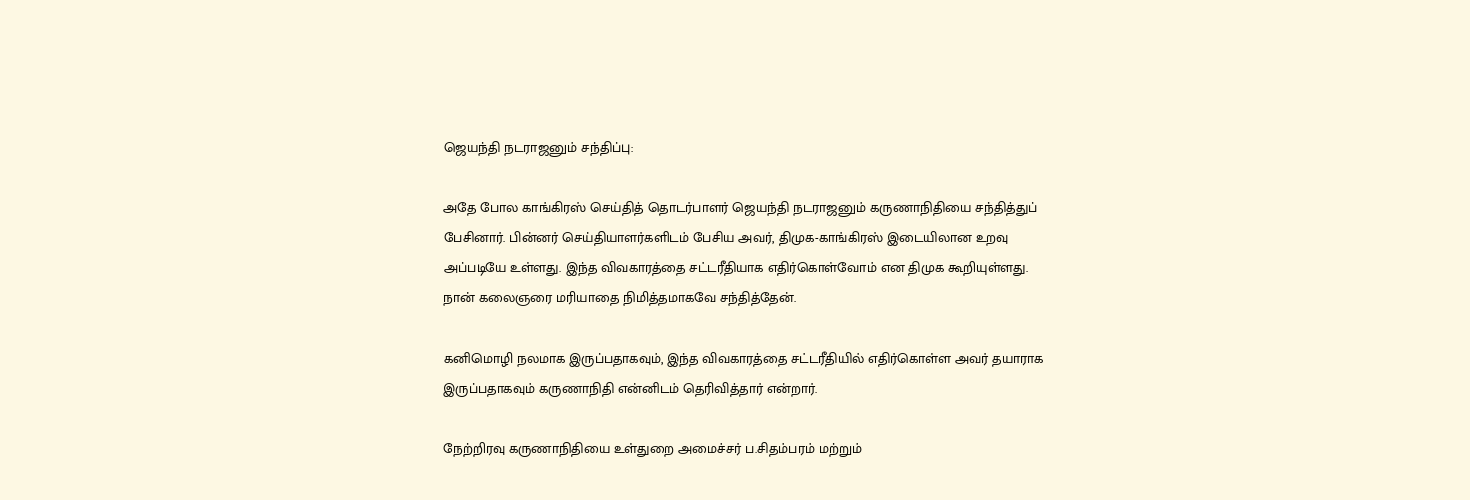ஜெயந்தி நடராஜனும் சந்திப்பு:

அதே போல காங்கிரஸ் செய்தித் தொடர்பாளர் ஜெயந்தி நடராஜனும் கருணாநிதியை சந்தித்துப் பேசினார். பின்னர் செய்தியாளர்களிடம் பேசிய அவர், திமுக-காங்கிரஸ் இடையிலான உறவு அப்படியே உள்ளது. இந்த விவகாரத்தை சட்டரீதியாக எதிர்கொள்வோம் என திமுக கூறியுள்ளது. நான் கலைஞரை மரியாதை நிமித்தமாகவே சந்தித்தேன்.

கனிமொழி நலமாக இருப்பதாகவும், இந்த விவகாரத்தை சட்டரீதியில் எதிர்கொள்ள அவர் தயாராக இருப்பதாகவும் கருணாநிதி என்னிடம் தெரிவித்தார் என்றார்.

நேற்றிரவு கருணாநிதியை உள்துறை அமைச்சர் ப.சிதம்பரம் மற்றும்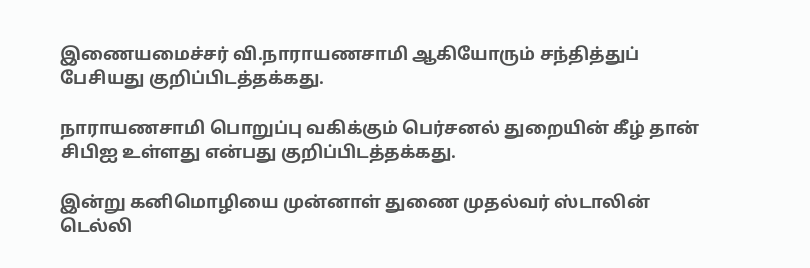இணையமைச்சர் வி.நாராயணசாமி ஆகியோரும் சந்தித்துப் பேசியது குறிப்பிடத்தக்கது.

நாராயணசாமி பொறுப்பு வகிக்கும் பெர்சனல் துறையின் கீழ் தான் சிபிஐ உள்ளது என்பது குறிப்பிடத்தக்கது.

இன்று கனிமொழியை முன்னாள் துணை முதல்வர் ஸ்டாலின் டெல்லி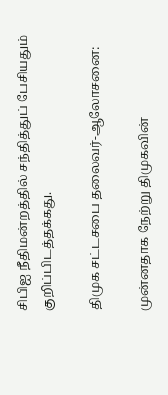சிபிஐ நீதிமன்றத்தில் சந்தித்துப் பேசியதும் குறிப்பிடத்தக்கது.

திமுக சட்டசபை தலைவர்-ஆலோசனை:

முன்னதாக நேற்று திமுகவின்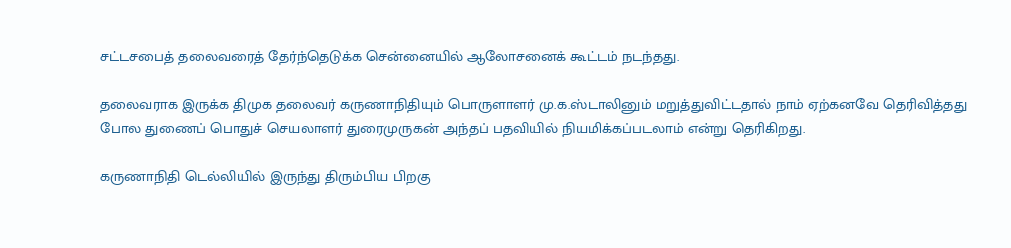சட்டசபைத் தலைவரைத் தேர்ந்தெடுக்க சென்னையில் ஆலோசனைக் கூட்டம் நடந்தது.

தலைவராக இருக்க திமுக தலைவர் கருணாநிதியும் பொருளாளர் மு.க.ஸ்டாலினும் மறுத்துவிட்டதால் நாம் ஏற்கனவே தெரிவித்தது போல துணைப் பொதுச் செயலாளர் துரைமுருகன் அந்தப் பதவியில் நியமிக்கப்படலாம் என்று தெரிகிறது.

கருணாநிதி டெல்லியில் இருந்து திரும்பிய பிறகு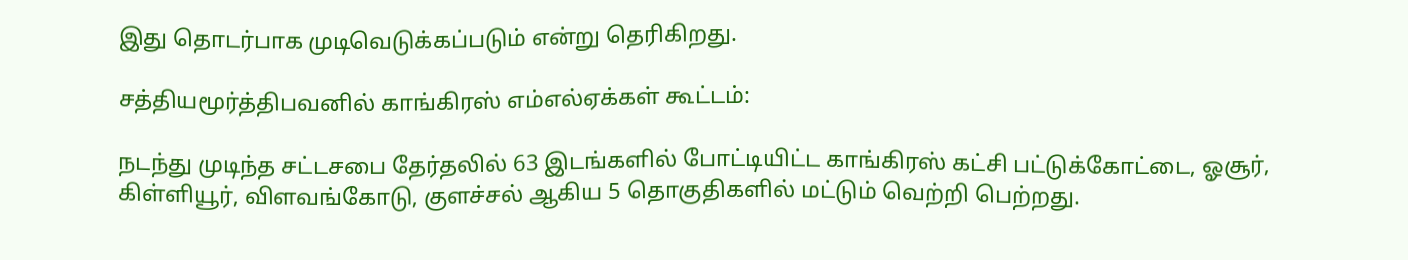இது தொடர்பாக முடிவெடுக்கப்படும் என்று தெரிகிறது.

சத்தியமூர்த்திபவனில் காங்கிரஸ் எம்எல்ஏக்கள் கூட்டம்:

நடந்து முடிந்த சட்டசபை தேர்தலில் 63 இடங்களில் போட்டியிட்ட காங்கிரஸ் கட்சி பட்டுக்கோட்டை, ஓசூர், கிள்ளியூர், விளவங்கோடு, குளச்சல் ஆகிய 5 தொகுதிகளில் மட்டும் வெற்றி பெற்றது.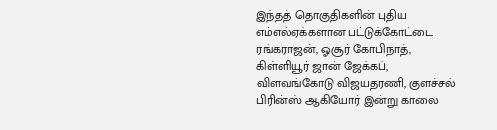இந்தத் தொகுதிகளின் புதிய எம்எல்ஏக்களான பட்டுக்கோட்டை ரங்கராஜன், ஓசூர் கோபிநாத், கிள்ளியூர் ஜான் ஜேக்கப், விளவங்கோடு விஜயதரணி, குளச்சல் பிரின்ஸ் ஆகியோர் இன்று காலை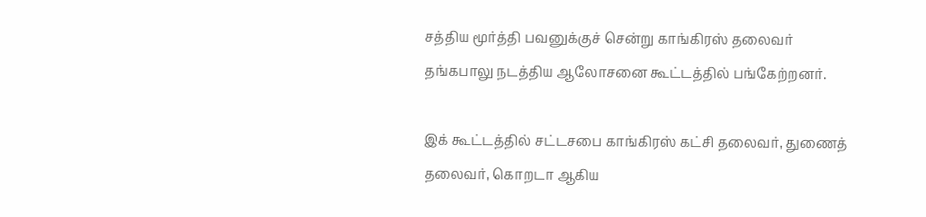சத்திய மூர்த்தி பவனுக்குச் சென்று காங்கிரஸ் தலைவர் தங்கபாலு நடத்திய ஆலோசனை கூட்டத்தில் பங்கேற்றனர்.

இக் கூட்டத்தில் சட்டசபை காங்கிரஸ் கட்சி தலைவர், துணைத் தலைவர், கொறடா ஆகிய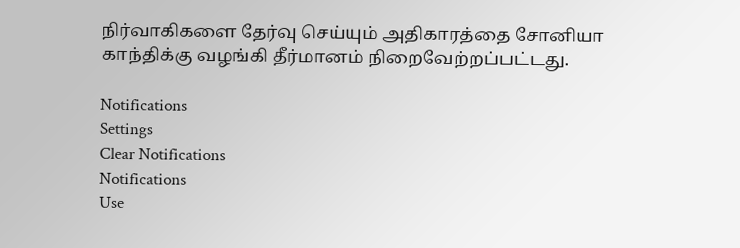நிர்வாகிகளை தேர்வு செய்யும் அதிகாரத்தை சோனியா காந்திக்கு வழங்கி தீர்மானம் நிறைவேற்றப்பட்டது.

Notifications
Settings
Clear Notifications
Notifications
Use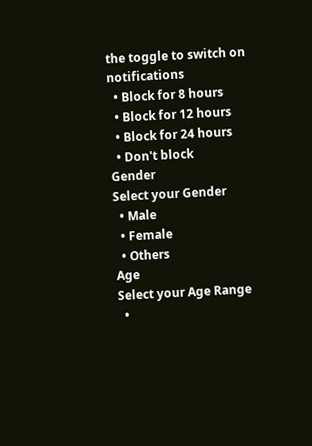the toggle to switch on notifications
  • Block for 8 hours
  • Block for 12 hours
  • Block for 24 hours
  • Don't block
Gender
Select your Gender
  • Male
  • Female
  • Others
Age
Select your Age Range
  •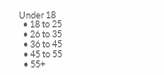Under 18
  • 18 to 25
  • 26 to 35
  • 36 to 45
  • 45 to 55
  • 55+